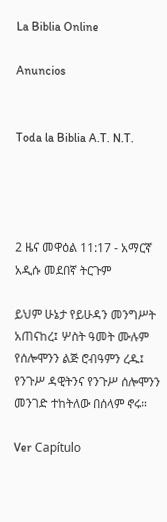La Biblia Online

Anuncios


Toda la Biblia A.T. N.T.




2 ዜና መዋዕል 11:17 - አማርኛ አዲሱ መደበኛ ትርጉም

ይህም ሁኔታ የይሁዳን መንግሥት አጠናከረ፤ ሦስት ዓመት ሙሉም የሰሎሞንን ልጅ ሮብዓምን ረዱ፤ የንጉሥ ዳዊትንና የንጉሥ ሰሎሞንን መንገድ ተከትለው በሰላም ኖሩ።

Ver Capítulo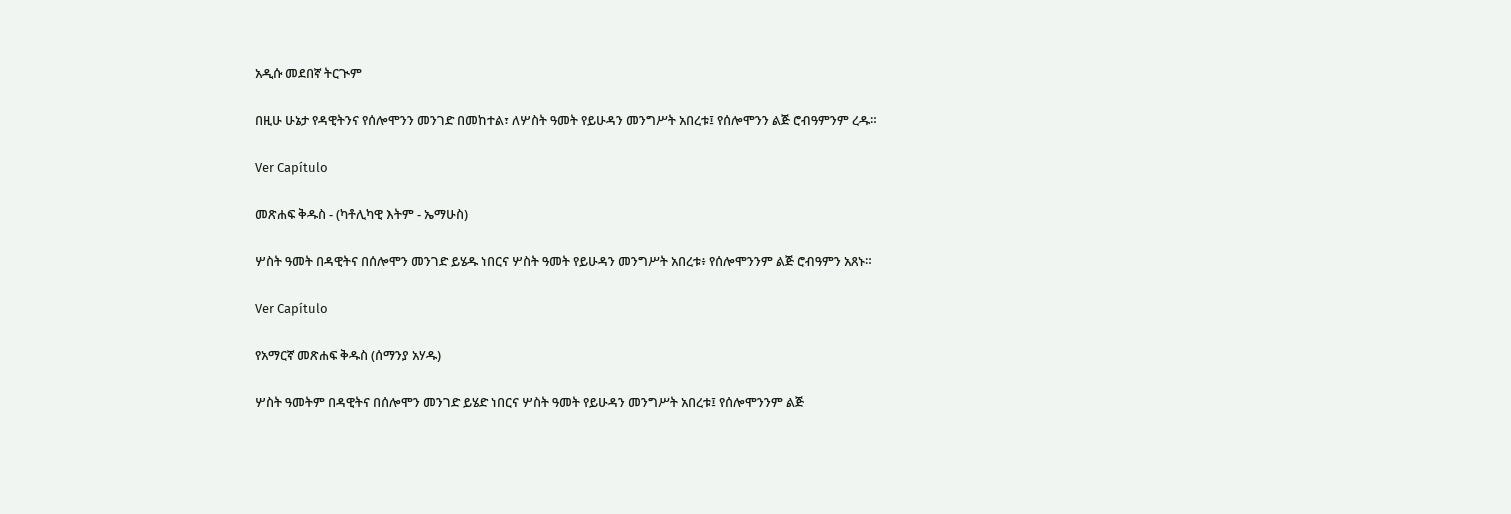አዲሱ መደበኛ ትርጒም

በዚሁ ሁኔታ የዳዊትንና የሰሎሞንን መንገድ በመከተል፣ ለሦስት ዓመት የይሁዳን መንግሥት አበረቱ፤ የሰሎሞንን ልጅ ሮብዓምንም ረዱ።

Ver Capítulo

መጽሐፍ ቅዱስ - (ካቶሊካዊ እትም - ኤማሁስ)

ሦስት ዓመት በዳዊትና በሰሎሞን መንገድ ይሄዱ ነበርና ሦስት ዓመት የይሁዳን መንግሥት አበረቱ፥ የሰሎሞንንም ልጅ ሮብዓምን አጸኑ።

Ver Capítulo

የአማርኛ መጽሐፍ ቅዱስ (ሰማንያ አሃዱ)

ሦስት ዓመትም በዳዊትና በሰሎሞን መንገድ ይሄድ ነበርና ሦስት ዓመት የይሁዳን መንግሥት አበረቱ፤ የሰሎሞንንም ልጅ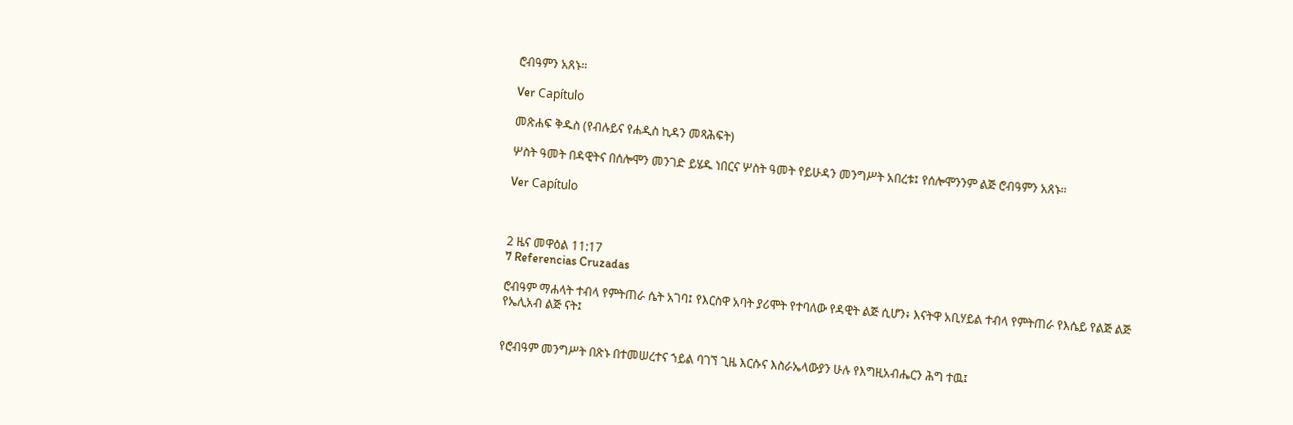ሮብዓምን አጸኑ።

Ver Capítulo

መጽሐፍ ቅዱስ (የብሉይና የሐዲስ ኪዳን መጻሕፍት)

ሦስት ዓመት በዳዊትና በሰሎሞን መንገድ ይሄዱ ነበርና ሦስት ዓመት የይሁዳን መንግሥት አበረቱ፤ የሰሎሞንንም ልጅ ሮብዓምን አጸኑ።

Ver Capítulo



2 ዜና መዋዕል 11:17
7 Referencias Cruzadas

ሮብዓም ማሐላት ተብላ የምትጠራ ሴት አገባ፤ የእርስዋ አባት ያሪሞት የተባለው የዳዊት ልጅ ሲሆን፥ እናትዋ አቢሃይል ተብላ የምትጠራ የእሴይ የልጅ ልጅ የኤሊአብ ልጅ ናት፤


የሮብዓም መንግሥት በጽኑ በተመሠረተና ኀይል ባገኘ ጊዜ እርሱና እስራኤላውያን ሁሉ የእግዚአብሔርን ሕግ ተዉ፤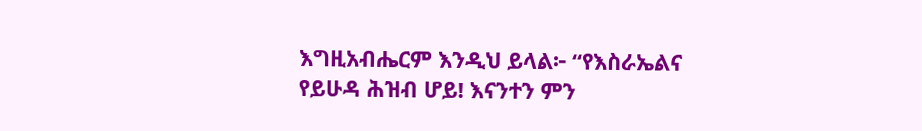እግዚአብሔርም እንዲህ ይላል፦ “የእስራኤልና የይሁዳ ሕዝብ ሆይ! እናንተን ምን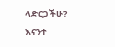ላድርጋችሁ? እናንተ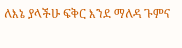ለእኔ ያላችሁ ፍቅር እንደ ማለዳ ጉምና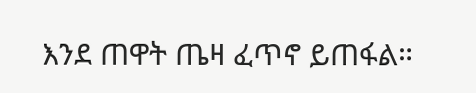እንደ ጠዋት ጤዛ ፈጥኖ ይጠፋል።